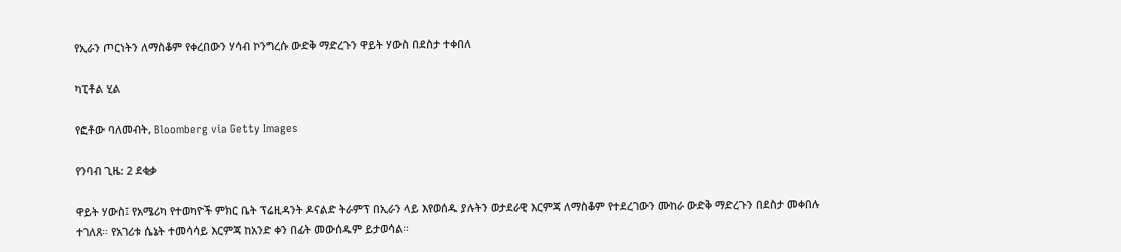የኢራን ጦርነትን ለማስቆም የቀረበውን ሃሳብ ኮንግረሱ ውድቅ ማድረጉን ዋይት ሃውስ በደስታ ተቀበለ

ካፒቶል ሂል

የፎቶው ባለመብት, Bloomberg via Getty Images

የንባብ ጊዜ: 2 ደቂቃ

ዋይት ሃውስ፤ የአሜሪካ የተወካዮች ምክር ቤት ፕሬዚዳንት ዶናልድ ትራምፕ በኢራን ላይ እየወሰዱ ያሉትን ወታደራዊ እርምጃ ለማስቆም የተደረገውን ሙከራ ውድቅ ማድረጉን በደስታ መቀበሉ ተገለጸ። የአገሪቱ ሴኔት ተመሳሳይ እርምጃ ከአንድ ቀን በፊት መውሰዱም ይታወሳል።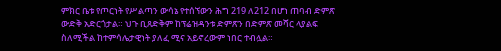ምክር ቤቱ የጦርነት የሥልጣን ውሳኔ የተሰኘውን ሕግ 219 ለ212 በሆነ ጠባብ ድምጽ ውድቅ አድርጎታል። ህጉ ቢጸድቅም ከፕሬዝዳንቱ ድምጽን በድምጽ መሻር ላያልፍ ስለሚችል ከተምሳሌታዊነት ያለፈ ሚና አይኖረውም ነበር ተብሏል።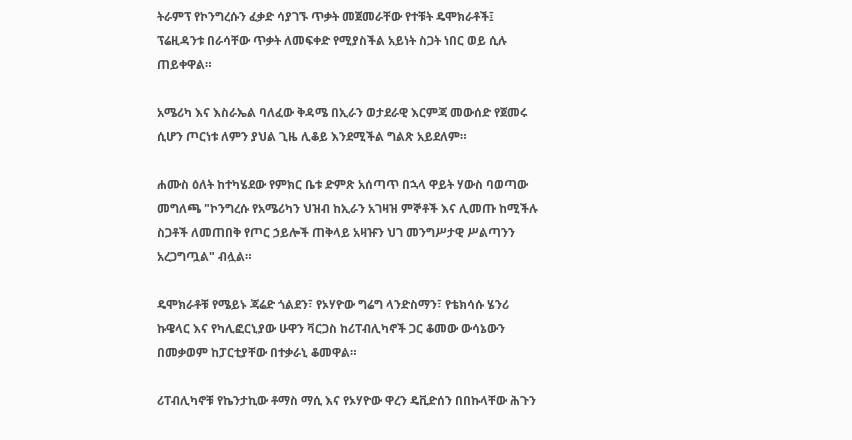ትራምፕ የኮንግረሱን ፈቃድ ሳያገኙ ጥቃት መጀመራቸው የተቹት ዴሞክራቶች፤ ፕሬዚዳንቱ በራሳቸው ጥቃት ለመፍቀድ የሚያስችል አይነት ስጋት ነበር ወይ ሲሉ ጠይቀዋል።

አሜሪካ እና እስራኤል ባለፈው ቅዳሜ በኢራን ወታደራዊ እርምጃ መውሰድ የጀመሩ ሲሆን ጦርነቱ ለምን ያህል ጊዜ ሊቆይ እንደሚችል ግልጽ አይደለም።

ሐሙስ ዕለት ከተካሄደው የምክር ቤቱ ድምጽ አሰጣጥ በኋላ ዋይት ሃውስ ባወጣው መግለጫ "ኮንግረሱ የአሜሪካን ህዝብ ከኢራን አገዛዝ ምኞቶች እና ሊመጡ ከሚችሉ ስጋቶች ለመጠበቅ የጦር ኃይሎች ጠቅላይ አዛዡን ህገ መንግሥታዊ ሥልጣንን አረጋግጧል" ብሏል።

ዴሞክራቶቹ የሜይኑ ጃሬድ ጎልደን፣ የኦሃዮው ግሬግ ላንድስማን፣ የቴክሳሱ ሄንሪ ኩዌላር እና የካሊፎርኒያው ሁዋን ቫርጋስ ከሪፐብሊካኖች ጋር ቆመው ውሳኔውን በመቃወም ከፓርቲያቸው በተቃራኒ ቆመዋል።

ሪፐብሊካኖቹ የኬንታኪው ቶማስ ማሲ እና የኦሃዮው ዋረን ዴቪድሰን በበኩላቸው ሕጉን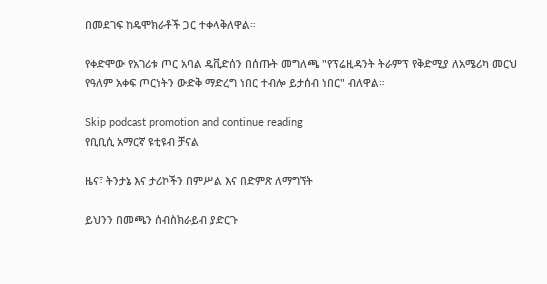በመደገፍ ከዴሞክራቶች ጋር ተቀላቅለዋል።

የቀድሞው የአገሪቱ ጦር አባል ዴቪድሰን በሰጡት መግለጫ "የፕሬዚዳንት ትራምፕ የቅድሚያ ለአሜሪካ መርህ የዓለም አቀፍ ጦርነትን ውድቅ ማድረግ ነበር ተብሎ ይታሰብ ነበር" ብለዋል።

Skip podcast promotion and continue reading
የቢቢሲ አማርኛ ዩቲዩብ ቻናል

ዜና፣ ትንታኔ እና ታሪኮችን በምሥል እና በድምጽ ለማግኘት

ይህንን በመጫን ሰብስክራይብ ያድርጉ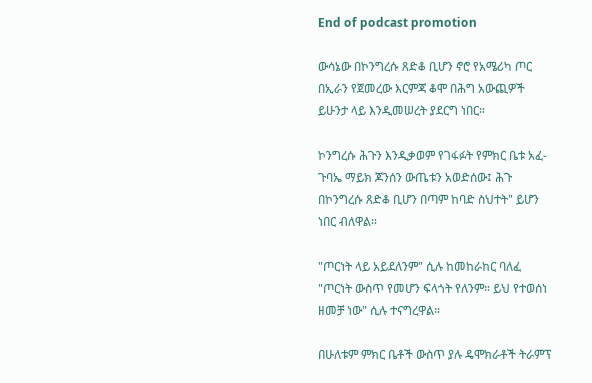End of podcast promotion

ውሳኔው በኮንግረሱ ጸድቆ ቢሆን ኖሮ የአሜሪካ ጦር በኢራን የጀመረው እርምጃ ቆሞ በሕግ አውጪዎች ይሁንታ ላይ እንዲመሠረት ያደርግ ነበር።

ኮንግረሱ ሕጉን እንዲቃወም የገፋፉት የምክር ቤቱ አፈ-ጉባኤ ማይክ ጆንሰን ውጤቱን አወድሰው፤ ሕጉ በኮንግረሱ ጸድቆ ቢሆን በጣም ከባድ ስህተት" ይሆን ነበር ብለዋል።

"ጦርነት ላይ አይደለንም" ሲሉ ከመከራከር ባለፈ "ጦርነት ውስጥ የመሆን ፍላጎት የለንም። ይህ የተወሰነ ዘመቻ ነው" ሲሉ ተናግረዋል።

በሁለቱም ምክር ቤቶች ውስጥ ያሉ ዴሞክራቶች ትራምፕ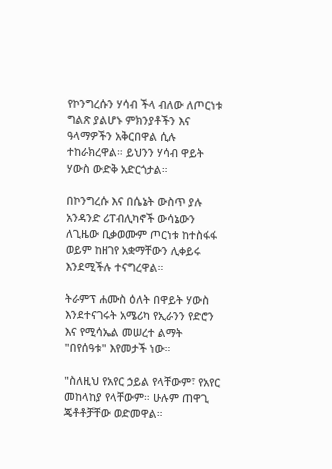የኮንግረሱን ሃሳብ ችላ ብለው ለጦርነቱ ግልጽ ያልሆኑ ምክንያቶችን እና ዓላማዎችን አቅርበዋል ሲሉ ተከራክረዋል። ይህንን ሃሳብ ዋይት ሃውስ ውድቅ አድርጎታል።

በኮንግረሱ እና በሴኔት ውስጥ ያሉ አንዳንድ ሪፐብሊካኖች ውሳኔውን ለጊዜው ቢቃወሙም ጦርነቱ ከተስፋፋ ወይም ከዘገየ አቋማቸውን ሊቀይሩ እንደሚችሉ ተናግረዋል።

ትራምፕ ሐሙስ ዕለት በዋይት ሃውስ እንደተናገሩት አሜሪካ የኢራንን የድሮን እና የሚሳኤል መሠረተ ልማት "በየሰዓቱ" እየመታች ነው።

"ስለዚህ የአየር ኃይል የላቸውም፣ የአየር መከላከያ የላቸውም። ሁሉም ጠዋጊ ጄቶቶቻቸው ወድመዋል።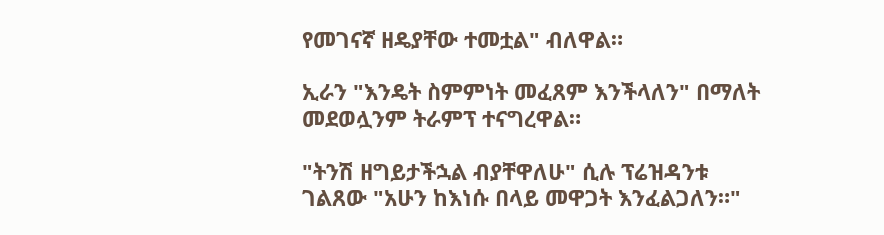የመገናኛ ዘዴያቸው ተመቷል" ብለዋል።

ኢራን "እንዴት ስምምነት መፈጸም እንችላለን" በማለት መደወሏንም ትራምፕ ተናግረዋል።

"ትንሽ ዘግይታችኋል ብያቸዋለሁ" ሲሉ ፕሬዝዳንቱ ገልጸው "አሁን ከእነሱ በላይ መዋጋት እንፈልጋለን።"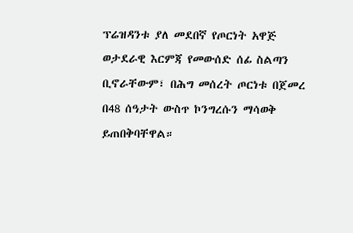ፕሬዝዳንቱ ያለ መደበኛ የጦርነት አዋጅ ወታደራዊ እርምጃ የመውሰድ ሰፊ ስልጣን ቢኖራቸውም፣ በሕግ መሰረት ጦርነቱ በጀመረ በ48 ሰዓታት ውስጥ ኮንግረሱን ማሳወቅ ይጠበቅባቸዋል።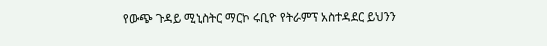የውጭ ጉዳይ ሚኒስትር ማርኮ ሩቢዮ የትራምፕ አስተዳደር ይህንን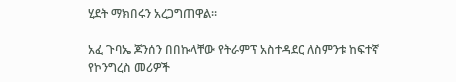ሂደት ማክበሩን አረጋግጠዋል።

አፈ ጉባኤ ጆንሰን በበኩላቸው የትራምፕ አስተዳደር ለስምንቱ ከፍተኛ የኮንግረስ መሪዎች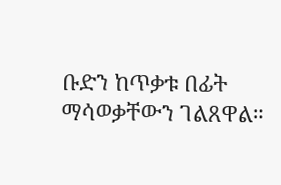ቡድን ከጥቃቱ በፊት ማሳወቃቸውን ገልጸዋል።